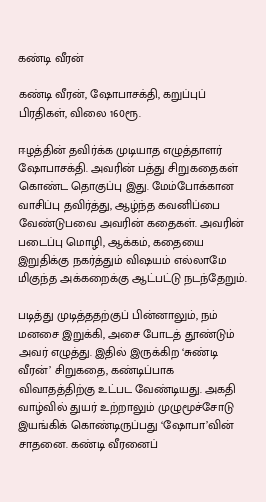கண்டி வீரன்

கண்டி வீரன், ஷோபாசக்தி, கறுப்புப் பிரதிகள், விலை 160ரூ.

ஈழத்தின் தவிர்க்க முடியாத எழுத்தாளர் ஷோபாசக்தி. அவரின் பத்து சிறுகதைகள் கொண்ட தொகுப்பு இது. மேம்போக்கான வாசிப்பு தவிர்த்து, ஆழ்ந்த கவனிப்பை வேண்டுபவை அவரின் கதைகள். அவரின் படைப்பு மொழி, ஆக்கம், கதையை இறுதிக்கு நகர்த்தும் விஷயம் எல்லாமே மிகுந்த அக்கறைக்கு ஆட்பட்டு நடந்தேறும்.

படித்து முடித்ததற்குப் பின்னாலும், நம் மனசை இறுக்கி, அசை போடத் தூண்டும் அவர் எழுத்து. இதில் இருக்கிற ‘சுண்டி வீரன்’ சிறுகதை, கண்டிப்பாக விவாதத்திற்கு உட்பட வேண்டியது. அகதி வாழ்வில் துயர் உற்றாலும் முழுமூச்சோடு இயங்கிக் கொண்டிருப்பது ‘ஷோபா’வின் சாதனை. கண்டி வீரனைப்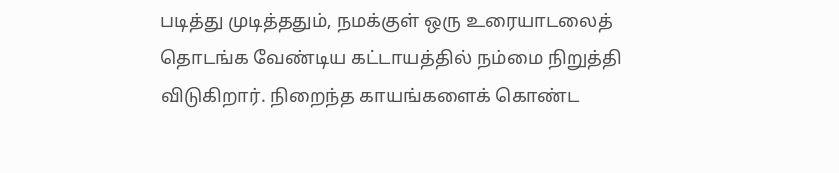படித்து முடித்ததும், நமக்குள் ஒரு உரையாடலைத் தொடங்க வேண்டிய கட்டாயத்தில் நம்மை நிறுத்தி விடுகிறார். நிறைந்த காயங்களைக் கொண்ட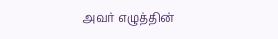அவர் எழுத்தின்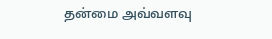தன்மை அவ்வளவு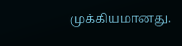முக்கியமானது.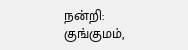நன்றி: குங்குமம்,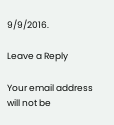9/9/2016.

Leave a Reply

Your email address will not be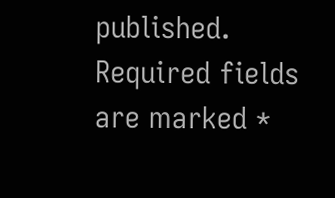published. Required fields are marked *